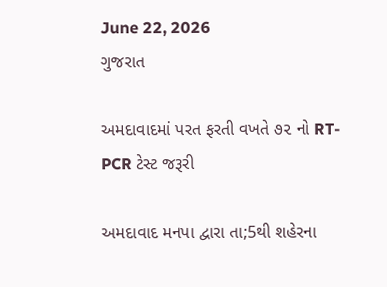June 22, 2026
ગુજરાત

અમદાવાદમાં પરત ફરતી વખતે ૭૨ નો RT-PCR ટેસ્ટ જરૂરી

અમદાવાદ મનપા દ્વારા તા;5થી શહેરના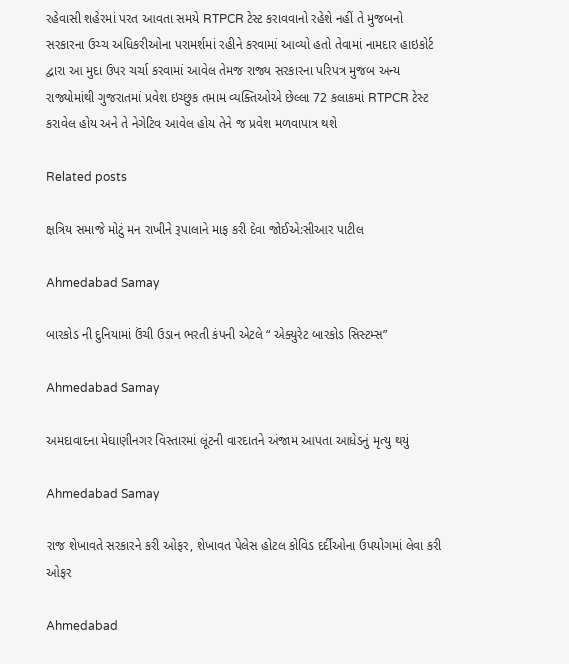રહેવાસી શહેરમાં પરત આવતા સમયે RTPCR ટેસ્ટ કરાવવાનો રહેશે નહીં તે મુજબનો સરકારના ઉચ્ચ અધિકરીઓના પરામર્શમાં રહીને કરવામાં આવ્યો હતો તેવામાં નામદાર હાઇકોર્ટ દ્વારા આ મુદા ઉપર ચર્ચા કરવામાં આવેલ તેમજ રાજ્ય સરકારના પરિપત્ર મુજબ અન્ય રાજ્યોમાંથી ગુજરાતમાં પ્રવેશ ઇચ્છુક તમામ વ્યક્તિઓએ છેલ્લા 72 કલાકમાં RTPCR ટેસ્ટ કરાવેલ હોય અને તે નેગેટિવ આવેલ હોય તેને જ પ્રવેશ મળવાપાત્ર થશે

Related posts

ક્ષત્રિય સમાજે મોટું મન રાખીને રૂપાલાને માફ કરી દેવા જોઈએ:સીઆર પાટીલ

Ahmedabad Samay

બારકોડ ની દુનિયામાં ઉંચી ઉડાન ભરતી કંપની એટલે “ એક્યુરેટ બારકોડ સિસ્ટમ્સ”

Ahmedabad Samay

અમદાવાદના મેઘાણીનગર વિસ્તારમાં લૂંટની વારદાતને અંજામ આપતા આધેડનું મૃત્યુ થયું

Ahmedabad Samay

રાજ શેખાવતે સરકારને કરી ઓફર, શેખાવત પેલેસ હોટલ કોવિડ દર્દીઓના ઉપયોગમાં લેવા કરી ઓફર

Ahmedabad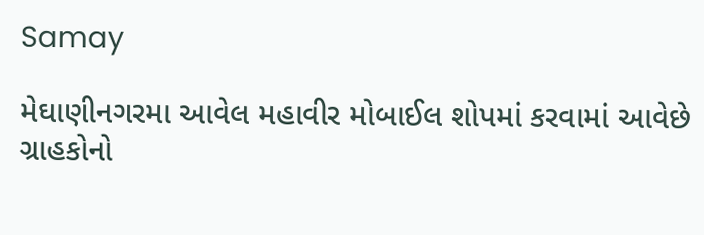Samay

મેઘાણીનગરમા આવેલ મહાવીર મોબાઈલ શોપમાં કરવામાં આવેછે ગ્રાહકોનો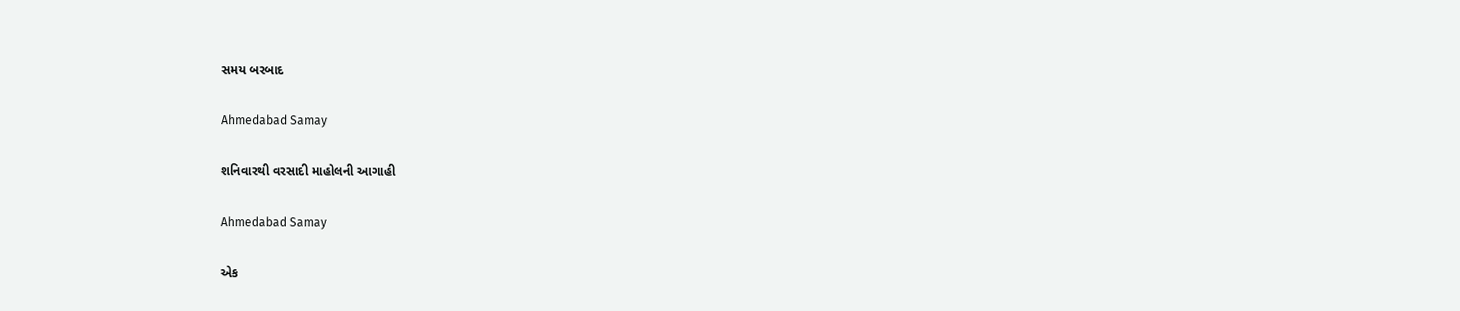સમય બરબાદ

Ahmedabad Samay

શનિવારથી વરસાદી માહોલની આગાહી

Ahmedabad Samay

એક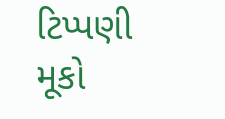ટિપ્પણી મૂકો